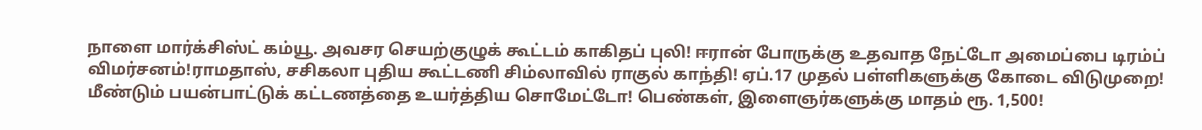நாளை மார்க்சிஸ்ட் கம்யூ. அவசர செயற்குழுக் கூட்டம் காகிதப் புலி! ஈரான் போருக்கு உதவாத நேட்டோ அமைப்பை டிரம்ப் விமர்சனம்!ராமதாஸ், சசிகலா புதிய கூட்டணி சிம்லாவில் ராகுல் காந்தி! ஏப்.17 முதல் பள்ளிகளுக்கு கோடை விடுமுறை! மீண்டும் பயன்பாட்டுக் கட்டணத்தை உயர்த்திய சொமேட்டோ! பெண்கள், இளைஞர்களுக்கு மாதம் ரூ. 1,500!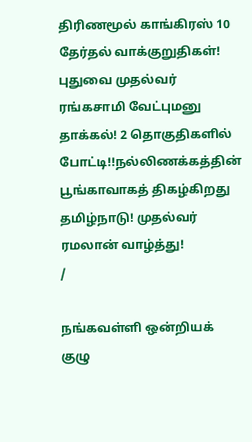திரிணமூல் காங்கிரஸ் 10 தேர்தல் வாக்குறுதிகள்! புதுவை முதல்வர் ரங்கசாமி வேட்புமனு தாக்கல்! 2 தொகுதிகளில் போட்டி!!நல்லிணக்கத்தின் பூங்காவாகத் திகழ்கிறது தமிழ்நாடு! முதல்வர் ரமலான் வாழ்த்து!
/

நங்கவள்ளி ஒன்றியக் குழு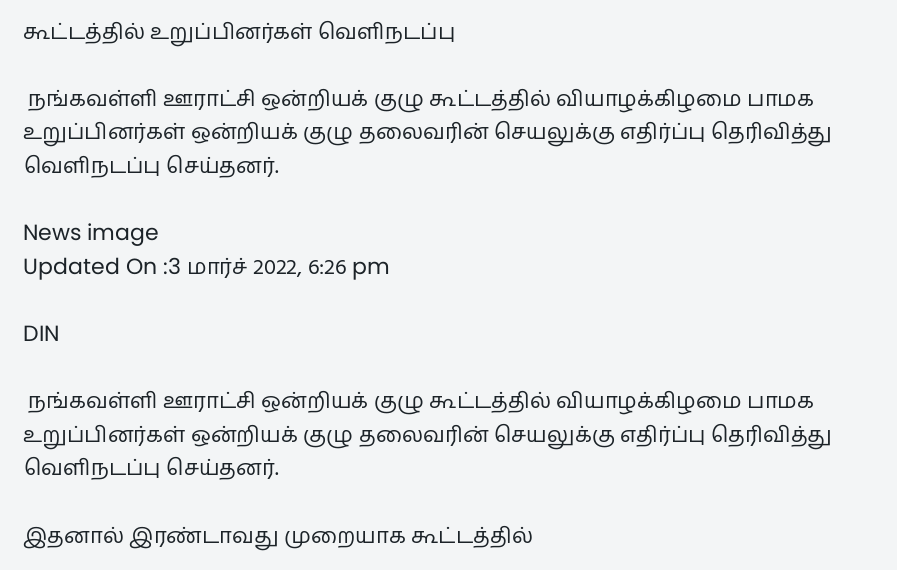கூட்டத்தில் உறுப்பினர்கள் வெளிநடப்பு

 நங்கவள்ளி ஊராட்சி ஒன்றியக் குழு கூட்டத்தில் வியாழக்கிழமை பாமக உறுப்பினர்கள் ஒன்றியக் குழு தலைவரின் செயலுக்கு எதிர்ப்பு தெரிவித்து வெளிநடப்பு செய்தனர்.

News image
Updated On :3 மார்ச் 2022, 6:26 pm

DIN

 நங்கவள்ளி ஊராட்சி ஒன்றியக் குழு கூட்டத்தில் வியாழக்கிழமை பாமக உறுப்பினர்கள் ஒன்றியக் குழு தலைவரின் செயலுக்கு எதிர்ப்பு தெரிவித்து வெளிநடப்பு செய்தனர்.

இதனால் இரண்டாவது முறையாக கூட்டத்தில்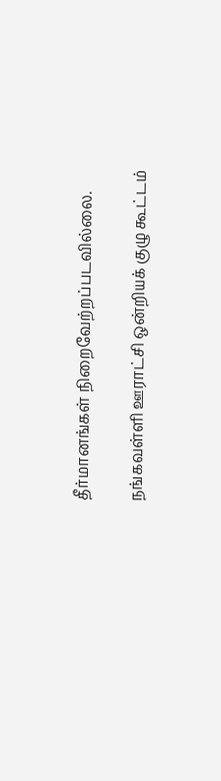தீர்மானங்கள் நிறைவேற்றப்படவில்லை.

நங்கவள்ளி ஊராட்சி ஒன்றியக் குழு கூட்டம்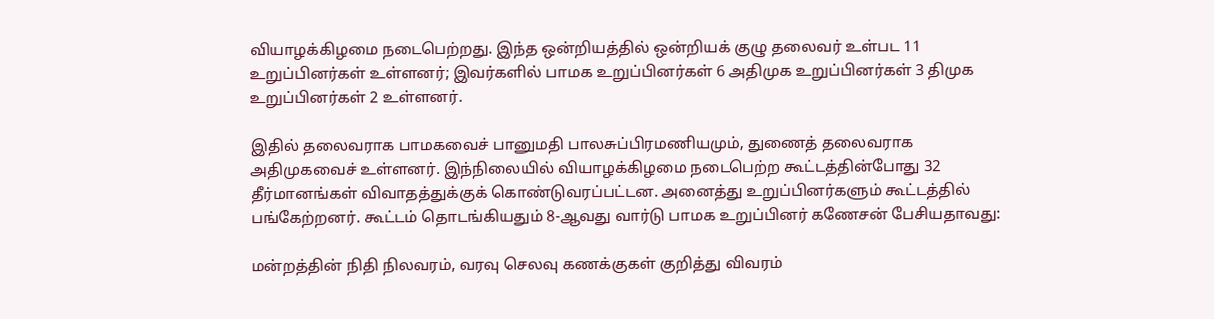வியாழக்கிழமை நடைபெற்றது. இந்த ஒன்றியத்தில் ஒன்றியக் குழு தலைவர் உள்பட 11 உறுப்பினர்கள் உள்ளனர்; இவர்களில் பாமக உறுப்பினர்கள் 6 அதிமுக உறுப்பினர்கள் 3 திமுக உறுப்பினர்கள் 2 உள்ளனர்.

இதில் தலைவராக பாமகவைச் பானுமதி பாலசுப்பிரமணியமும், துணைத் தலைவராக அதிமுகவைச் உள்ளனர். இந்நிலையில் வியாழக்கிழமை நடைபெற்ற கூட்டத்தின்போது 32 தீர்மானங்கள் விவாதத்துக்குக் கொண்டுவரப்பட்டன. அனைத்து உறுப்பினர்களும் கூட்டத்தில் பங்கேற்றனர். கூட்டம் தொடங்கியதும் 8-ஆவது வார்டு பாமக உறுப்பினர் கணேசன் பேசியதாவது:

மன்றத்தின் நிதி நிலவரம், வரவு செலவு கணக்குகள் குறித்து விவரம்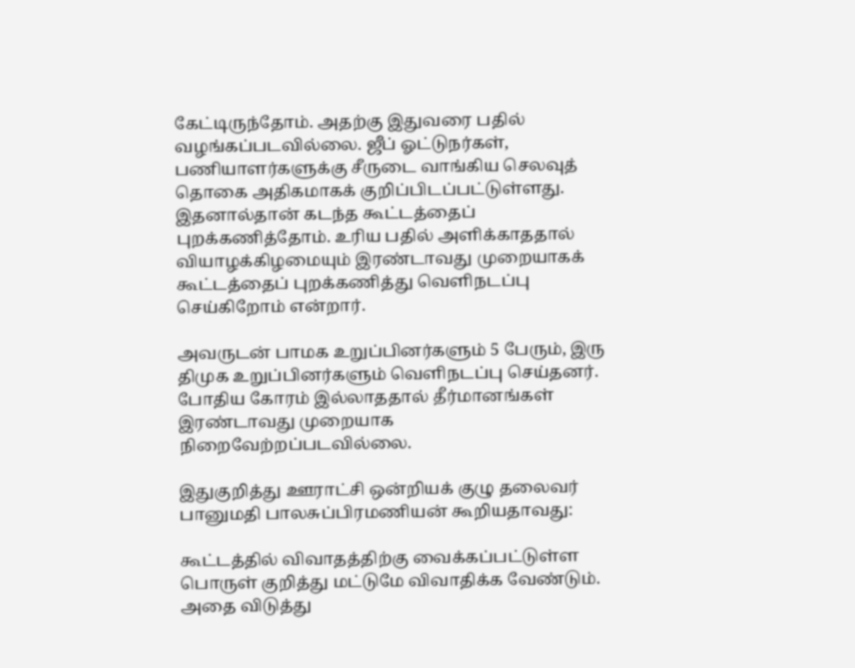கேட்டிருந்தோம். அதற்கு இதுவரை பதில் வழங்கப்படவில்லை. ஜீப் ஓட்டுநர்கள், பணியாளர்களுக்கு சீருடை வாங்கிய செலவுத் தொகை அதிகமாகக் குறிப்பிடப்பட்டுள்ளது. இதனால்தான் கடந்த கூட்டத்தைப் புறக்கணித்தோம். உரிய பதில் அளிக்காததால் வியாழக்கிழமையும் இரண்டாவது முறையாகக் கூட்டத்தைப் புறக்கணித்து வெளிநடப்பு செய்கிறோம் என்றார்.

அவருடன் பாமக உறுப்பினர்களும் 5 பேரும், இரு திமுக உறுப்பினர்களும் வெளிநடப்பு செய்தனர். போதிய கோரம் இல்லாததால் தீர்மானங்கள் இரண்டாவது முறையாக நிறைவேற்றப்படவில்லை.

இதுகுறித்து ஊராட்சி ஒன்றியக் குழு தலைவர் பானுமதி பாலசுப்பிரமணியன் கூறியதாவது:

கூட்டத்தில் விவாதத்திற்கு வைக்கப்பட்டுள்ள பொருள் குறித்து மட்டுமே விவாதிக்க வேண்டும். அதை விடுத்து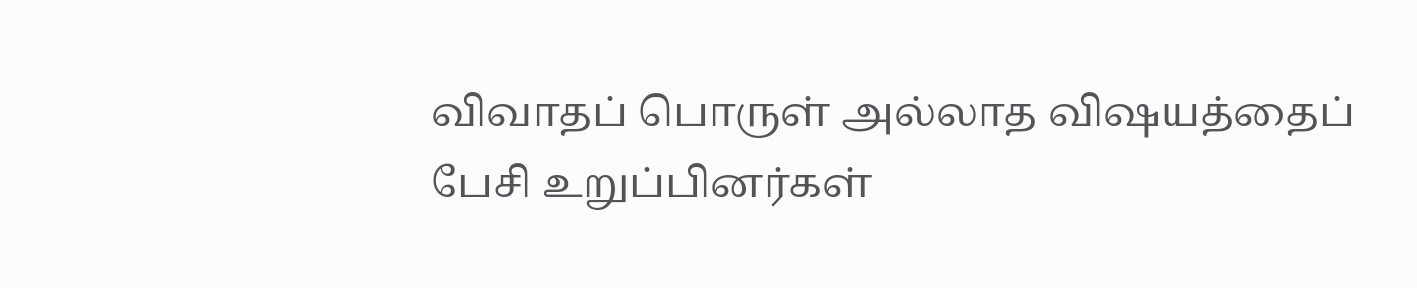விவாதப் பொருள் அல்லாத விஷயத்தைப் பேசி உறுப்பினர்கள்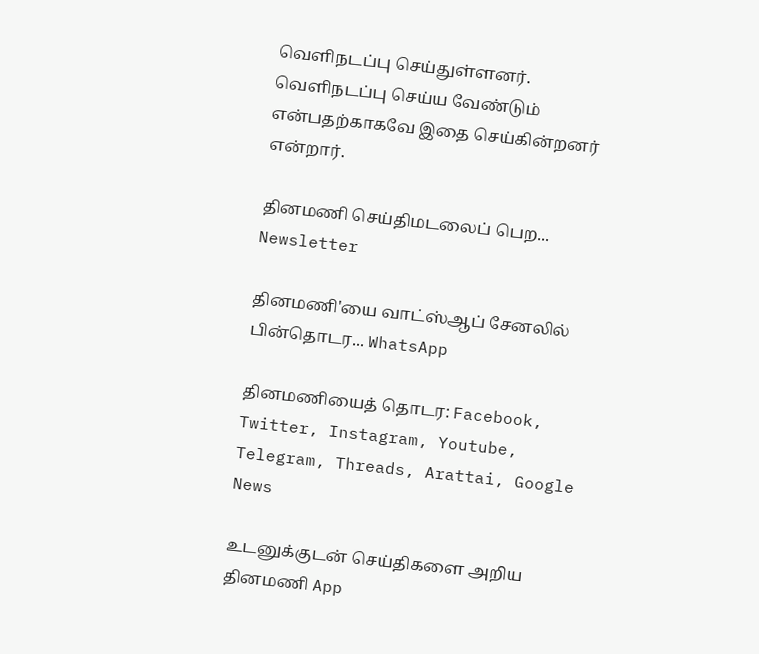வெளிநடப்பு செய்துள்ளனர். வெளிநடப்பு செய்ய வேண்டும் என்பதற்காகவே இதை செய்கின்றனர் என்றார்.

தினமணி செய்திமடலைப் பெற... Newsletter

தினமணி'யை வாட்ஸ்ஆப் சேனலில் பின்தொடர... WhatsApp

தினமணியைத் தொடர: Facebook, Twitter, Instagram, Youtube, Telegram, Threads, Arattai, Google News

உடனுக்குடன் செய்திகளை அறிய தினமணி App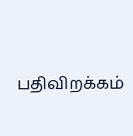பதிவிறக்கம்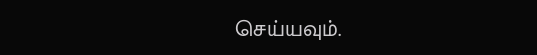செய்யவும்.